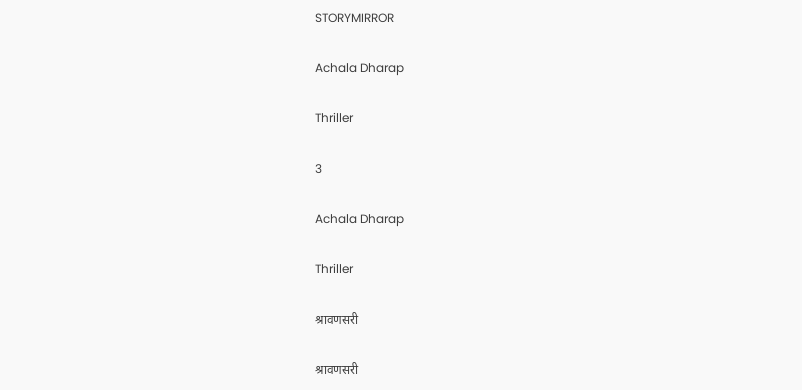STORYMIRROR

Achala Dharap

Thriller

3

Achala Dharap

Thriller

श्रावणसरी

श्रावणसरी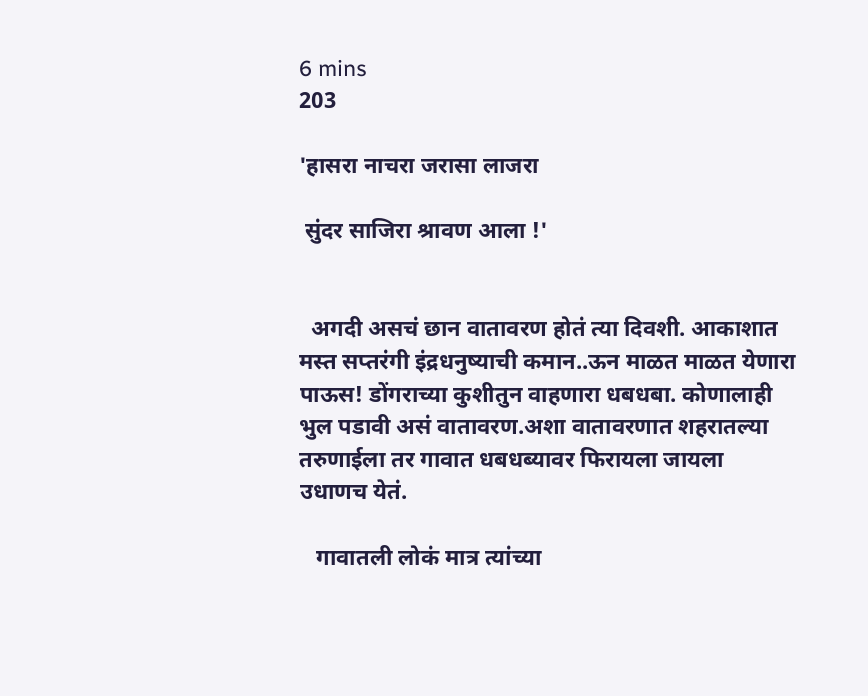6 mins
203

'हासरा नाचरा जरासा लाजरा

 सुंदर साजिरा श्रावण आला !'


  अगदी असचं छान वातावरण होतं त्या दिवशी. आकाशात मस्त सप्तरंगी इंद्रधनुष्याची कमान..ऊन माळत माळत येणारा पाऊस! डोंगराच्या कुशीतुन वाहणारा धबधबा. कोणालाही भुल पडावी असं वातावरण.अशा वातावरणात शहरातल्या तरुणाईला तर गावात धबधब्यावर फिरायला जायला उधाणच येतं.

   गावातली लोकं मात्र त्यांच्या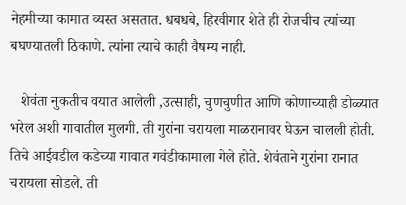नेहमीच्या कामात व्यस्त असतात. धबधबे, हिरवीगार शेते ही रोजचीच त्यांच्या बघण्यातली ठिकाणे. त्यांना त्याचे काही वैषम्य नाही.

   शेवंता नुकतीच वयात आलेली ,उत्साही, चुणचुणीत आणि कोणाच्याही डोळ्यात भरेल अशी गावातील मुलगी. ती गुरांना चरायला माळरानावर घेऊन चालली होती. तिचे आईवडील कडेच्या गावात गवंडीकामाला गेले होते. शेवंताने गुरांना रानात चरायला सोडले. ती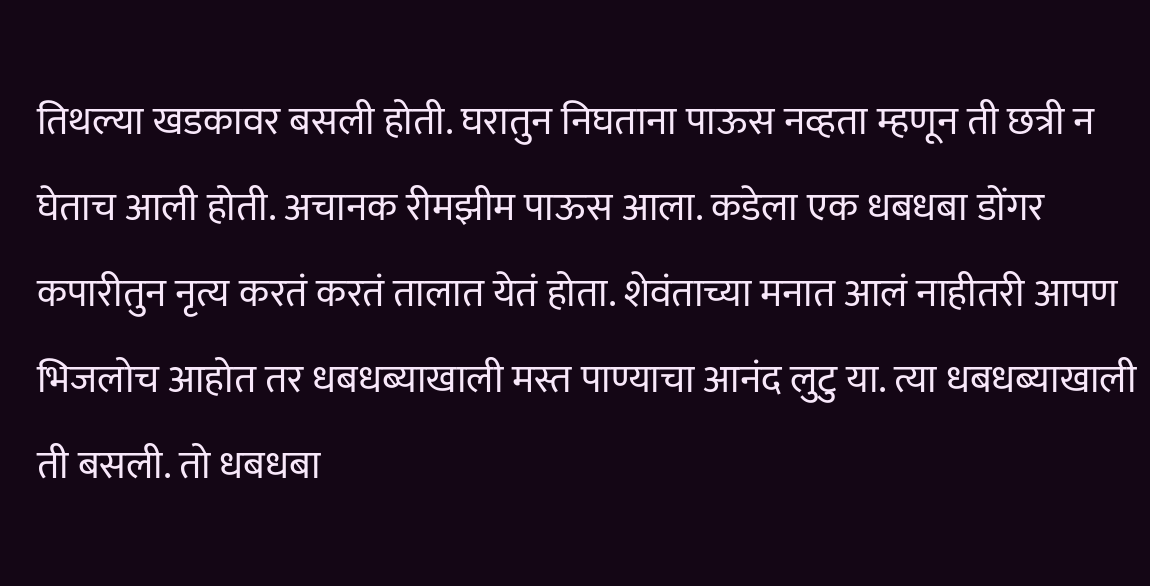तिथल्या खडकावर बसली होती. घरातुन निघताना पाऊस नव्हता म्हणून ती छत्री न घेताच आली होती. अचानक रीमझीम पाऊस आला. कडेला एक धबधबा डोंगर कपारीतुन नृत्य करतं करतं तालात येतं होता. शेवंताच्या मनात आलं नाहीतरी आपण भिजलोच आहोत तर धबधब्याखाली मस्त पाण्याचा आनंद लुटु या. त्या धबधब्याखाली ती बसली. तो धबधबा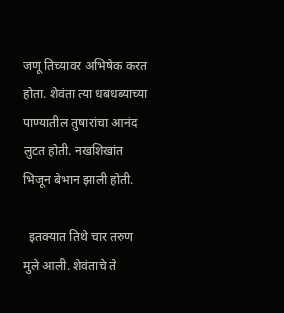जणू तिच्यावर अभिषेक करत होता. शेवंता त्या धबधब्याच्या पाण्यातील तुषारांचा आनंद लुटत होती. नखशिखांत भिजून बेभान झाली होती.

  इतक्यात तिथे चार तरुण मुले आली. शेवंताचे ते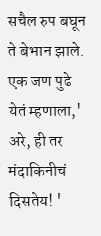सचैल रुप बघून ते बेभान झाले. एक जण पुढे येतं म्हणाला,' अरे, ही तर मंदाकिनीचं दिसतेय! '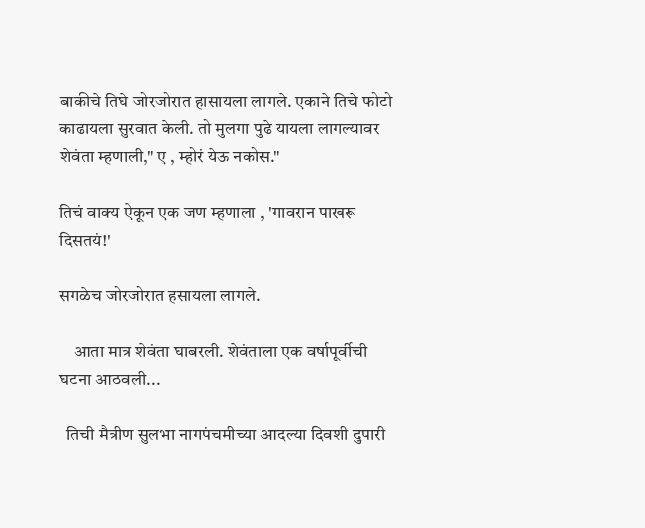बाकीचे तिघे जोरजोरात हासायला लागले. एकाने तिचे फोटो काढायला सुरवात केली. तो मुलगा पुढे यायला लागल्यावर शेवंता म्हणाली," ए , म्होरं येऊ नकोस."

तिचं वाक्य ऐकून एक जण म्हणाला , 'गावरान पाखरू दिसतयं!'

सगळेच जोरजोरात हसायला लागले.

    आता मात्र शेवंता घाबरली. शेवंताला एक वर्षापूर्वीची घटना आठवली...

  तिची मैत्रीण सुलभा नागपंचमीच्या आदल्या दिवशी दुपारी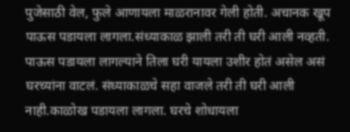पुजेसाठी वेल, फुले आणायला माळरानावर गेली होती. अचानक खूप पाऊस पडायला लागला.संध्याकाळ झाली तरी ती घरी आली नव्हती. पाऊस पडायला लागल्याने तिला घरी यायला उशीर होतं असेल असं घरच्यांना वाटलं. संध्याकाळचे सहा वाजले तरी ती घरी आली नाही.काळोख पडायला लागला. घरचे शोधायला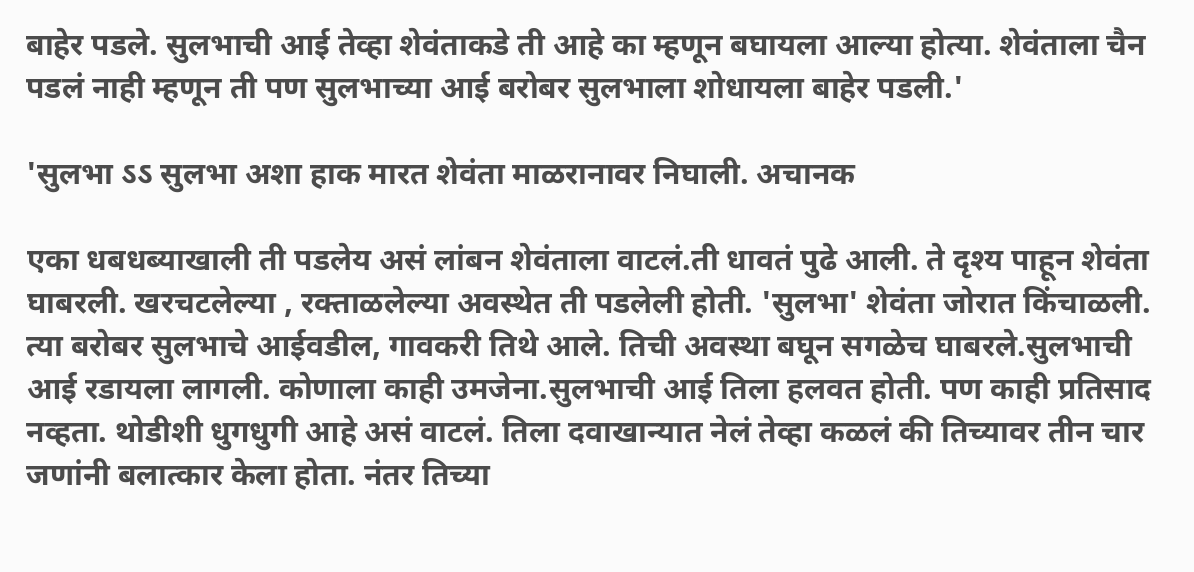बाहेर पडले. सुलभाची आई तेव्हा शेवंताकडे ती आहे का म्हणून बघायला आल्या होत्या. शेवंताला चैन पडलं नाही म्हणून ती पण सुलभाच्या आई बरोबर सुलभाला शोधायला बाहेर पडली.'

'सुलभा ऽऽ सुलभा अशा हाक मारत शेवंता माळरानावर निघाली. अचानक

एका धबधब्याखाली ती पडलेय असं लांबन शेवंताला वाटलं.ती धावतं पुढे आली. ते दृश्य पाहून शेवंता घाबरली. खरचटलेल्या , रक्ताळलेल्या अवस्थेत ती पडलेली होती. 'सुलभा' शेवंता जोरात किंचाळली. त्या बरोबर सुलभाचे आईवडील, गावकरी तिथे आले. तिची अवस्था बघून सगळेच घाबरले.सुलभाची आई रडायला लागली. कोणाला काही उमजेना.सुलभाची आई तिला हलवत होती. पण काही प्रतिसाद नव्हता. थोडीशी धुगधुगी आहे असं वाटलं. तिला दवाखान्यात नेलं तेव्हा कळलं की तिच्यावर तीन चार जणांनी बलात्कार केला होता. नंतर तिच्या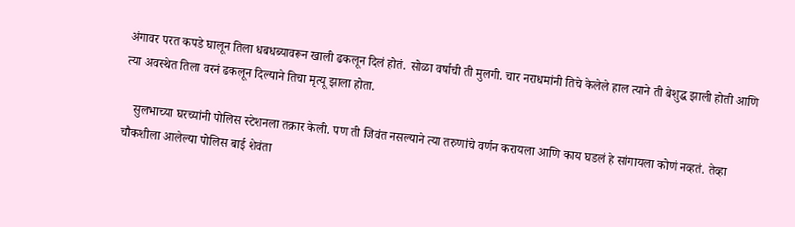अंगावर परत कपडे घालून तिला धबधब्यावरून खाली ढकलून दिलं होतं. सोळा वर्षाची ती मुलगी. चार नराधमांनी तिचे केलेले हाल त्याने ती बेशुद्ध झाली होती आणि त्या अवस्थेत तिला वरनं ढकलून दिल्याने तिचा मृत्यू झाला होता.

   सुलभाच्या घरच्यांनी पोलिस स्टेशनला तक्रार केली. पण ती जिवंत नसल्याने त्या तरुणांचे वर्णन करायला आणि काय घडलं हे सांगायला कोणं नव्हतं. तेव्हा चौकशीला आलेल्या पोलिस बाई शेवंता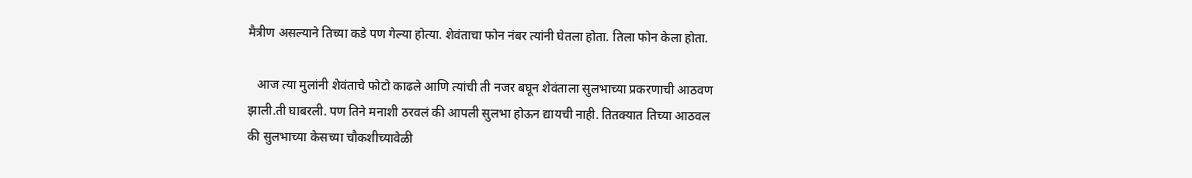मैत्रीण असल्याने तिच्या कडे पण गेल्या होत्या. शेवंताचा फोन नंबर त्यांनी घेतला होता. तिला फोन केला होता.

   आज त्या मुलांनी शेवंताचे फोटो काढले आणि त्यांची ती नजर बघून शेवंताला सुलभाच्या प्रकरणाची आठवण झाली.ती घाबरली. पण तिने मनाशी ठरवलं की आपली सुलभा होऊन द्यायची नाही. तितक्यात तिच्या आठवल की सुलभाच्या केसच्या चौकशीच्यावेळी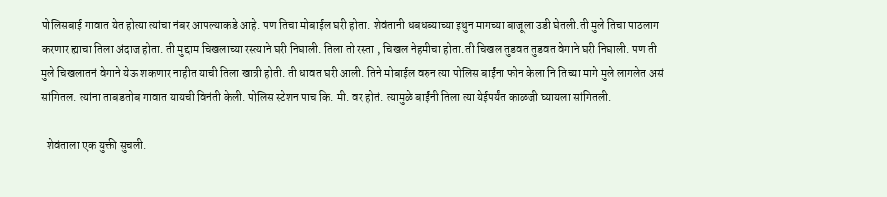पोलिसबाई गावात येत होत्या त्यांचा नंबर आपल्याकडे आहे. पण तिचा मोबाईल घरी होता. शेवंतानी धबधब्याच्या इथुन मागच्या बाजूला उडी घेतली.ती मुले तिचा पाठलाग करणार ह्याचा तिला अंदाज होता. ती मुद्दाम चिखलाच्या रस्त्याने घरी निघाली. तिला तो रस्ता , चिखल नेहमीचा होता.ती चिखल तुडवत तुडवत वेगाने घरी निघाली. पण ती मुले चिखलातनं वेगाने येऊ शकणार नाहीत याची तिला खात्री होती. ती धावत घरी आली. तिने मोबाईल वरुन त्या पोलिस बाईंना फोन केला नि तिच्या मागे मुले लागलेत असं सांगितल. त्यांना ताबडतोब गावात यायची विनंती केली. पोलिस स्टेशन पाच कि. मी. वर होतं. त्यामुळे बाईंनी तिला त्या येईपर्यंत काळजी घ्यायला सांगितली.

  शेवंताला एक युक्ती सुचली.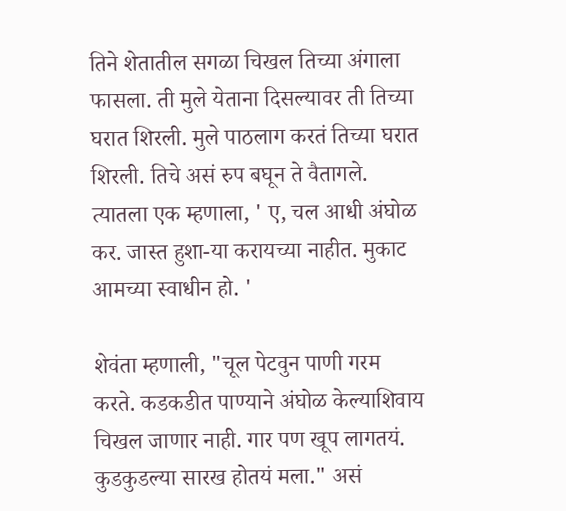तिने शेतातील सगळा चिखल तिच्या अंगाला फासला. ती मुले येताना दिसल्यावर ती तिच्या घरात शिरली. मुले पाठलाग करतं तिच्या घरात शिरली. तिचे असं रुप बघून ते वैतागले. त्यातला एक म्हणाला, ' ए, चल आधी अंघोळ कर. जास्त हुशा-या करायच्या नाहीत. मुकाट आमच्या स्वाधीन हो. '

शेवंता म्हणाली, "चूल पेटवुन पाणी गरम करते. कडकडीत पाण्याने अंघोळ केल्याशिवाय चिखल जाणार नाही. गार पण खूप लागतयं. कुडकुडल्या सारख होतयं मला." असं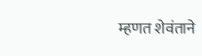म्हणत शेवंताने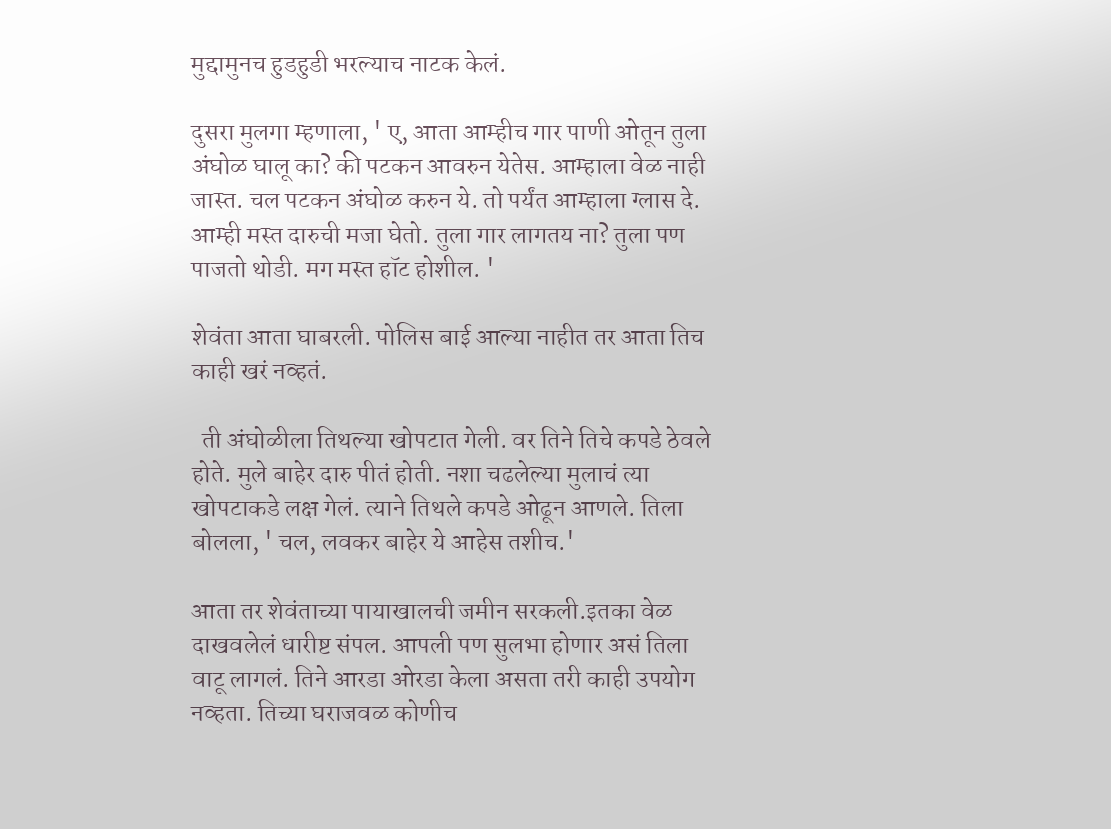मुद्दामुनच हुडहुडी भरल्याच नाटक केलं.

दुसरा मुलगा म्हणाला, ' ए, आता आम्हीच गार पाणी ओतून तुला अंघोळ घालू का? की पटकन आवरुन येतेस. आम्हाला वेळ नाही जास्त. चल पटकन अंघोळ करुन ये. तो पर्यंत आम्हाला ग्लास दे. आम्ही मस्त दारुची मजा घेतो. तुला गार लागतय ना? तुला पण पाजतो थोडी. मग मस्त हॉट होशील. '

शेवंता आता घाबरली. पोलिस बाई आल्या नाहीत तर आता तिच काही खरं नव्हतं.

  ती अंघोळीला तिथल्या खोपटात गेली. वर तिने तिचे कपडे ठेवले होते. मुले बाहेर दारु पीतं होती. नशा चढलेल्या मुलाचं त्या खोपटाकडे लक्ष गेलं. त्याने तिथले कपडे ओढून आणले. तिला बोलला, ' चल, लवकर बाहेर ये आहेस तशीच.'

आता तर शेवंताच्या पायाखालची जमीन सरकली.इतका वेळ दाखवलेलं धारीष्ट संपल. आपली पण सुलभा होणार असं तिला वाटू लागलं. तिने आरडा ओरडा केला असता तरी काही उपयोग नव्हता. तिच्या घराजवळ कोणीच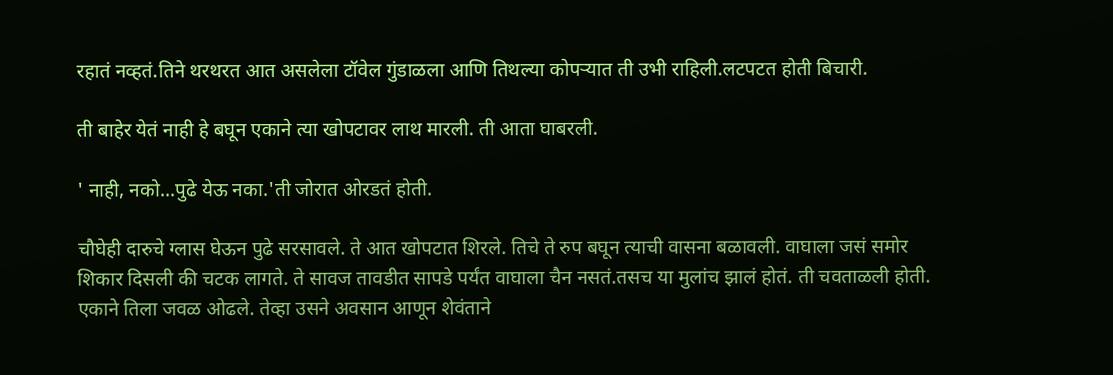रहातं नव्हतं.तिने थरथरत आत असलेला टॉवेल गुंडाळला आणि तिथल्या कोपर्‍यात ती उभी राहिली.लटपटत होती बिचारी.

ती बाहेर येतं नाही हे बघून एकाने त्या खोपटावर लाथ मारली. ती आता घाबरली.

' नाही, नको...पुढे येऊ नका.'ती जोरात ओरडतं होती.

चौघेही दारुचे ग्लास घेऊन पुढे सरसावले. ते आत खोपटात शिरले. तिचे ते रुप बघून त्याची वासना बळावली. वाघाला जसं समोर शिकार दिसली की चटक लागते. ते सावज तावडीत सापडे पर्यंत वाघाला चैन नसतं.तसच या मुलांच झालं होतं. ती चवताळली होती. एकाने तिला जवळ ओढले. तेव्हा उसने अवसान आणून शेवंताने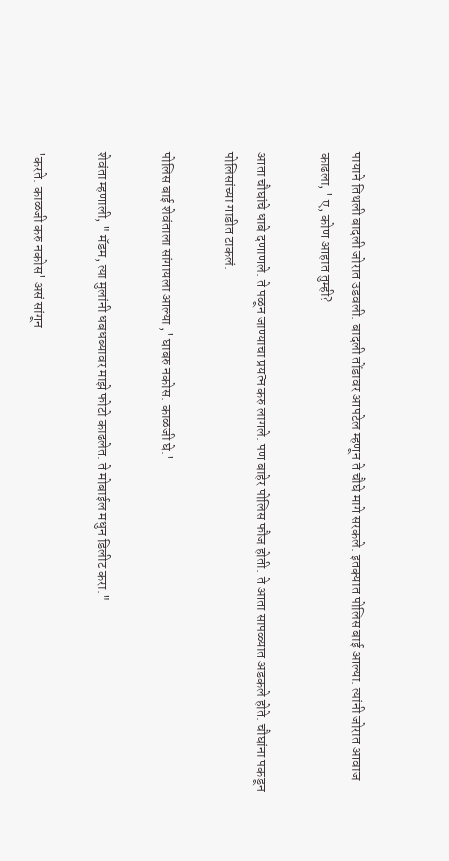पायाने तिथली बादली जोरात उडवली. बादली तोंडावर आपटेल म्हणून ते चौघे मागे सरकले. इतक्यात पोलिस बाई आल्या. त्यांनी जोरात आवाज काढला, ' ए, कोण आहात तुम्ही?

आता चौघांचे धाबे दणाणले. ते पळून जाण्याचा प्रयत्न करु लागले. पण बाहेर पोलिस फौज होती. ते आता सापळ्यात अडकले होते. चौघांना पकडून पोलिसांच्या गाडीत टाकलं.

पोलिस बाई शेवंताला सांगायला आल्या ,' घाबरु नकोस. काळजी घे.'

शेवंता म्हणाली, " मॅडम, त्या मुलांनी धबधब्यावर माझे फोटो काढलेत. ते मोबाईल मधुन डिलीट करा."

'करते. काळजी करु नकोस' असं सांगून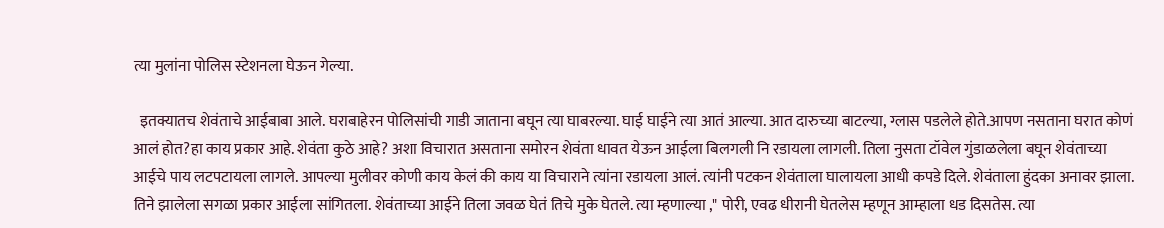त्या मुलांना पोलिस स्टेशनला घेऊन गेल्या.

  इतक्यातच शेवंताचे आईबाबा आले. घराबाहेरन पोलिसांची गाडी जाताना बघून त्या घाबरल्या. घाई घाईने त्या आतं आल्या. आत दारुच्या बाटल्या, ग्लास पडलेले होते.आपण नसताना घरात कोणं आलं होत?हा काय प्रकार आहे. शेवंता कुठे आहे? अशा विचारात असताना समोरन शेवंता धावत येऊन आईला बिलगली नि रडायला लागली. तिला नुसता टॉवेल गुंडाळलेला बघून शेवंताच्या आईचे पाय लटपटायला लागले. आपल्या मुलीवर कोणी काय केलं की काय या विचाराने त्यांना रडायला आलं. त्यांनी पटकन शेवंताला घालायला आधी कपडे दिले. शेवंताला हुंदका अनावर झाला. तिने झालेला सगळा प्रकार आईला सांगितला. शेवंताच्या आईने तिला जवळ घेतं तिचे मुके घेतले. त्या म्हणाल्या ," पोरी, एवढ धीरानी घेतलेस म्हणून आम्हाला धड दिसतेस. त्या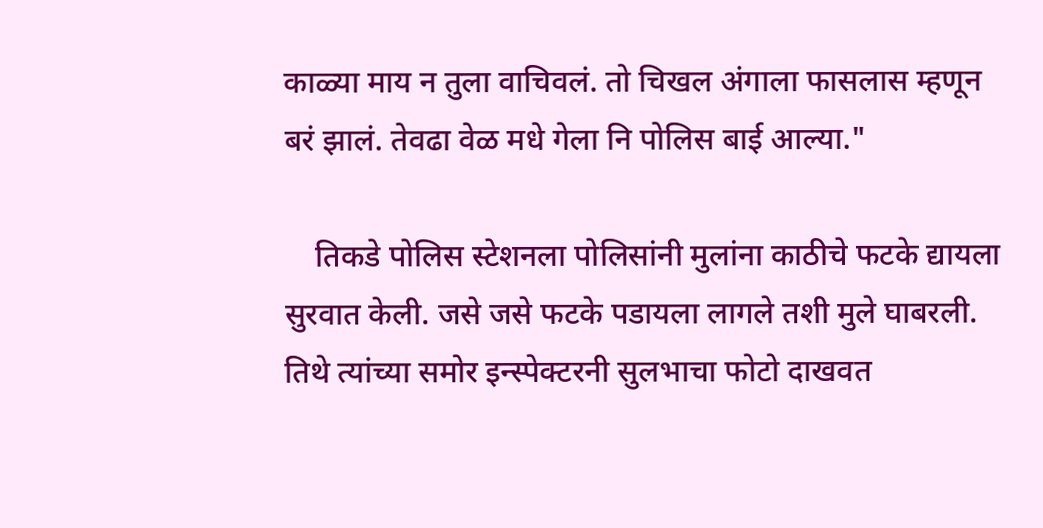काळ्या माय न तुला वाचिवलं. तो चिखल अंगाला फासलास म्हणून बरं झालं. तेवढा वेळ मधे गेला नि पोलिस बाई आल्या."

    तिकडे पोलिस स्टेशनला पोलिसांनी मुलांना काठीचे फटके द्यायला सुरवात केली. जसे जसे फटके पडायला लागले तशी मुले घाबरली. तिथे त्यांच्या समोर इन्स्पेक्टरनी सुलभाचा फोटो दाखवत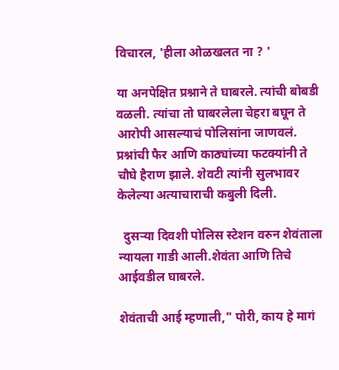विचारल, 'हीला ओळखलत ना ? '

या अनपेक्षित प्रश्नाने ते घाबरले. त्यांची बोबडी वळली. त्यांचा तो घाबरलेला चेहरा बघून ते आरोपी आसल्याचं पोलिसांना जाणवलं. प्रश्नांची फैर आणि काठ्यांच्या फटक्यांनी ते चौघे हैराण झाले. शेवटी त्यांनी सुलभावर केलेल्या अत्याचाराची कबुली दिली.

  दुसऱ्या दिवशी पोलिस स्टेशन वरुन शेवंताला न्यायला गाडी आली.शेवंता आणि तिचे आईवडील घाबरले.

शेवंताची आई म्हणाली," पोरी, काय हे मागं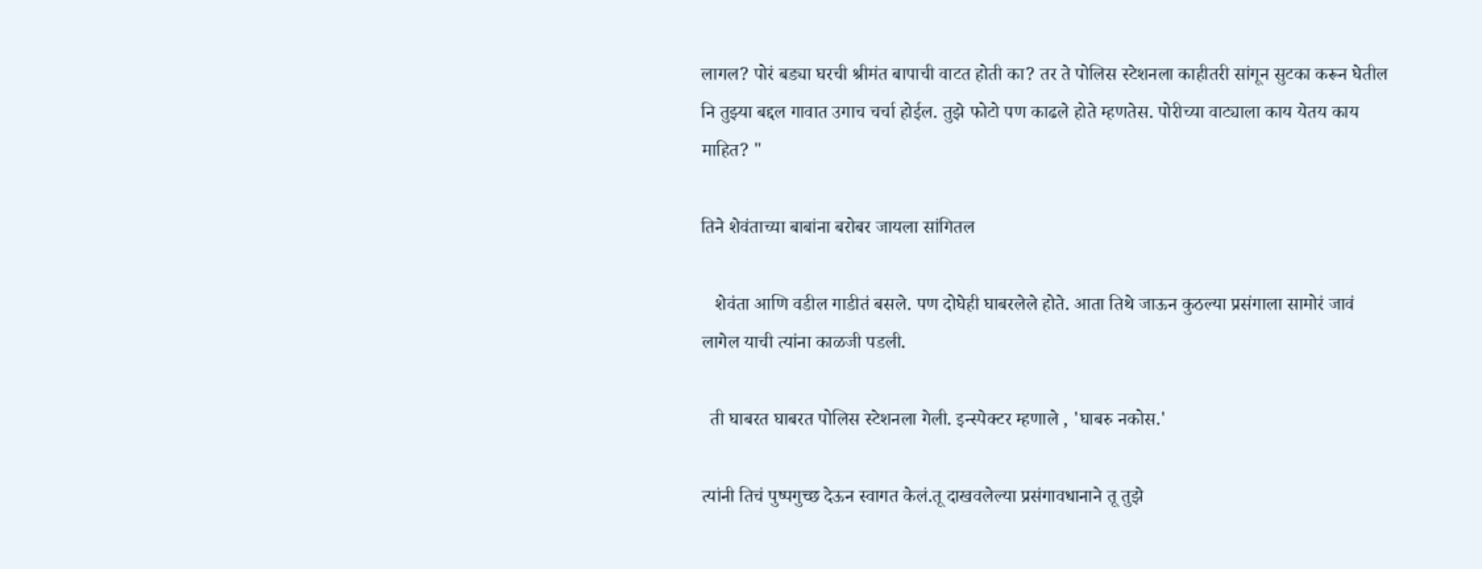लागल? पोरं बड्या घरची श्रीमंत बापाची वाटत होती का? तर ते पोलिस स्टेशनला काहीतरी सांगून सुटका करून घेतील नि तुझ्या बद्दल गावात उगाच चर्चा होईल. तुझे फोटो पण काढले होते म्हणतेस. पोरीच्या वाट्याला काय येतय काय माहित? "

तिने शेवंताच्या बाबांना बरोबर जायला सांगितल

   शेवंता आणि वडील गाडीतं बसले. पण दोघेही घाबरलेले होते. आता तिथे जाऊन कुठल्या प्रसंगाला सामोरं जावं लागेल याची त्यांना काळजी पडली.

  ती घाबरत घाबरत पोलिस स्टेशनला गेली. इन्स्पेक्टर म्हणाले , 'घाबरु नकोस.'

त्यांनी तिचं पुष्पगुच्छ देऊन स्वागत केलं.तू दाखवलेल्या प्रसंगावधानाने तू तुझे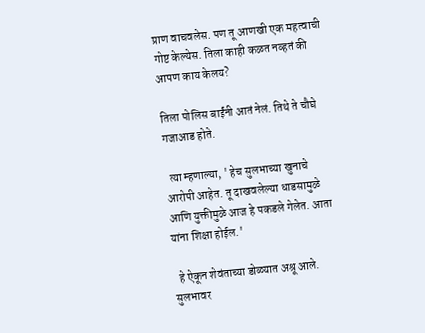प्राण वाचवलेस. पण तू आणखी एक महत्वाची गोष्ट केल्येस. तिला काही कळत नव्हतं की आपण काय केलय?

तिला पोलिस बाईंनी आतं नेलं. तिथे ते चौघे गजाआड होते.

  त्या म्हणाल्या, ' हेच सुलभाच्या खुनाचे आरोपी आहेत. तू दाखवलेल्या धाडसामुळे आणि युक्तीमुळे आज हे पकडले गेलेत. आता यांना शिक्षा होईल.'

  हे ऐकून शेवंताच्या डोळ्यात अश्रू आले. सुलभावर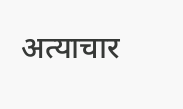अत्याचार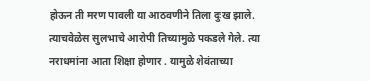होऊन ती मरण पावली या आठवणीने तिला दुःख झाले. त्याचवेळेस सुलभाचे आरोपी तिच्यामुळे पकडले गेले. त्या नराधमांना आता शिक्षा होणार . यामुळे शेवंताच्या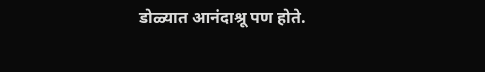डोळ्यात आनंदाश्रू पण होते.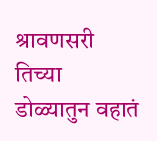श्रावणसरी तिच्या डोळ्यातुन वहातं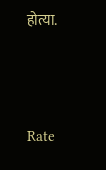होत्या.





Rate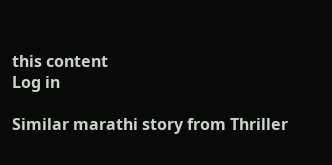this content
Log in

Similar marathi story from Thriller